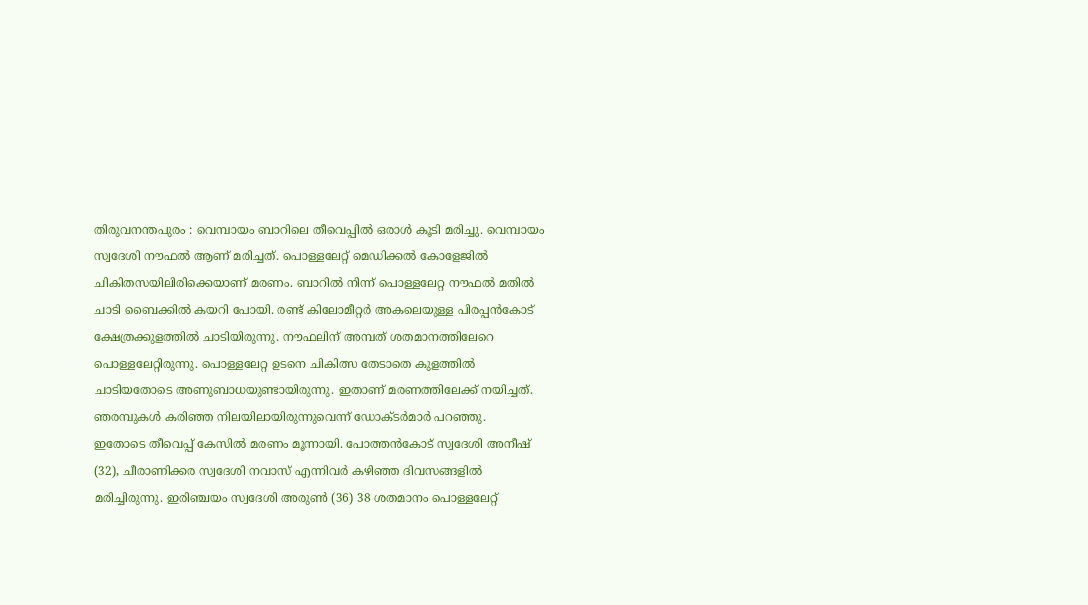തിരുവനന്തപുരം : വെമ്പായം ബാറിലെ തീവെപ്പിൽ ഒരാൾ കൂടി മരിച്ചു. വെമ്പായം സ്വദേശി നൗഫൽ ആണ് മരിച്ചത്. പൊള്ളലേറ്റ് മെഡിക്കൽ കോളേജിൽ ചികിതസയിലിരിക്കെയാണ് മരണം. ബാറിൽ നിന്ന് പൊള്ളലേറ്റ നൗഫൽ മതിൽ ചാടി ബൈക്കിൽ കയറി പോയി. രണ്ട് കിലോമീറ്റർ അകലെയുള്ള പിരപ്പൻകോട് ക്ഷേത്രക്കുളത്തിൽ ചാടിയിരുന്നു. നൗഫലിന് അമ്പത് ശതമാനത്തിലേറെ പൊള്ളലേറ്റിരുന്നു. പൊള്ളലേറ്റ ഉടനെ ചികിത്സ തേടാതെ കുളത്തിൽ ചാടിയതോടെ അണുബാധയുണ്ടായിരുന്നു. ഇതാണ് മരണത്തിലേക്ക് നയിച്ചത്. ഞരമ്പുകൾ കരിഞ്ഞ നിലയിലായിരുന്നുവെന്ന് ഡോക്ടർമാർ പറഞ്ഞു.
ഇതോടെ തീവെപ്പ് കേസിൽ മരണം മൂന്നായി. പോത്തൻകോട് സ്വദേശി അനീഷ് (32), ചീരാണിക്കര സ്വദേശി നവാസ് എന്നിവർ കഴിഞ്ഞ ദിവസങ്ങളിൽ മരിച്ചിരുന്നു. ഇരിഞ്ചയം സ്വദേശി അരുൺ (36) 38 ശതമാനം പൊള്ളലേറ്റ്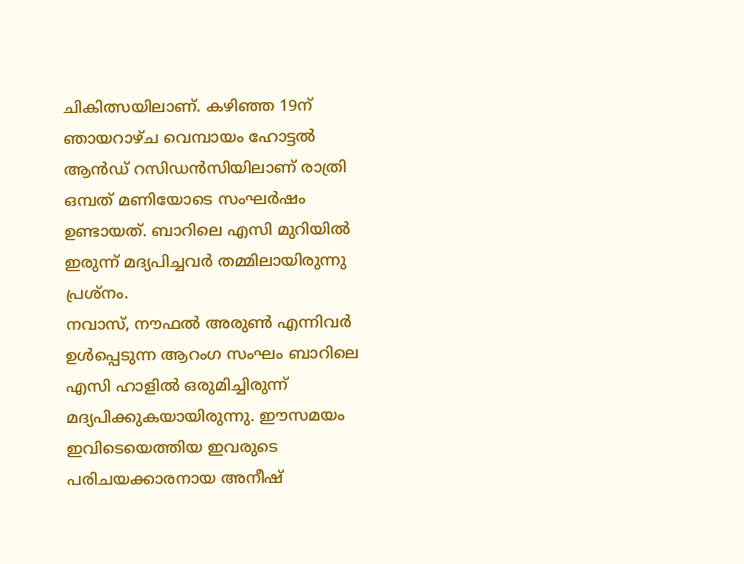ചികിത്സയിലാണ്. കഴിഞ്ഞ 19ന് ഞായറാഴ്ച വെമ്പായം ഹോട്ടൽ ആൻഡ് റസിഡൻസിയിലാണ് രാത്രി ഒമ്പത് മണിയോടെ സംഘർഷം ഉണ്ടായത്. ബാറിലെ എസി മുറിയിൽ ഇരുന്ന് മദ്യപിച്ചവർ തമ്മിലായിരുന്നു പ്രശ്നം.
നവാസ്, നൗഫൽ അരുൺ എന്നിവർ ഉൾപ്പെടുന്ന ആറംഗ സംഘം ബാറിലെ എസി ഹാളിൽ ഒരുമിച്ചിരുന്ന് മദ്യപിക്കുകയായിരുന്നു. ഈസമയം ഇവിടെയെത്തിയ ഇവരുടെ പരിചയക്കാരനായ അനീഷ്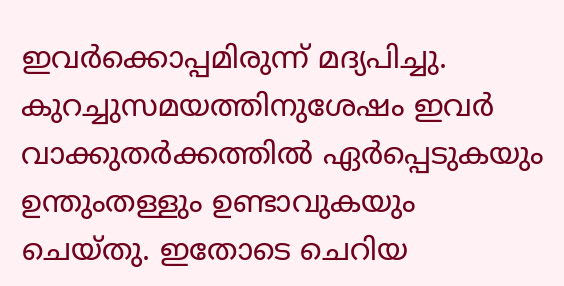ഇവർക്കൊപ്പമിരുന്ന് മദ്യപിച്ചു. കുറച്ചുസമയത്തിനുശേഷം ഇവർ വാക്കുതർക്കത്തിൽ ഏർപ്പെടുകയും ഉന്തുംതള്ളും ഉണ്ടാവുകയും ചെയ്തു. ഇതോടെ ചെറിയ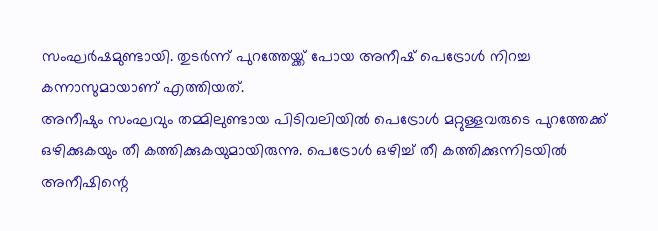സംഘർഷമുണ്ടായി. തുടർന്ന് പുറത്തേയ്ക്ക് പോയ അനീഷ് പെട്രോൾ നിറച്ച കന്നാസുമായാണ് എത്തിയത്.
അനീഷും സംഘവും തമ്മിലുണ്ടായ പിടിവലിയിൽ പെട്രോൾ മറ്റുള്ളവരുടെ പുറത്തേക്ക് ഒഴിക്കുകയും തീ കത്തിക്കുകയുമായിരുന്നു. പെട്രോൾ ഒഴിച്ച് തീ കത്തിക്കുന്നിടയിൽ അനീഷിന്റെ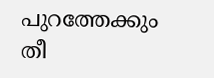പുറത്തേക്കും തീ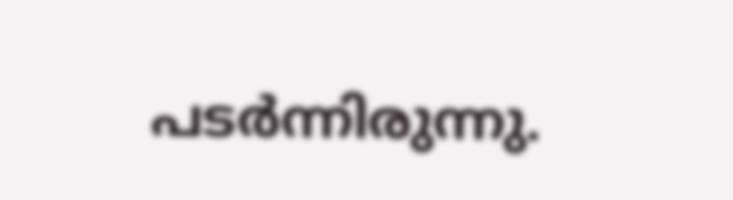പടർന്നിരുന്നു.